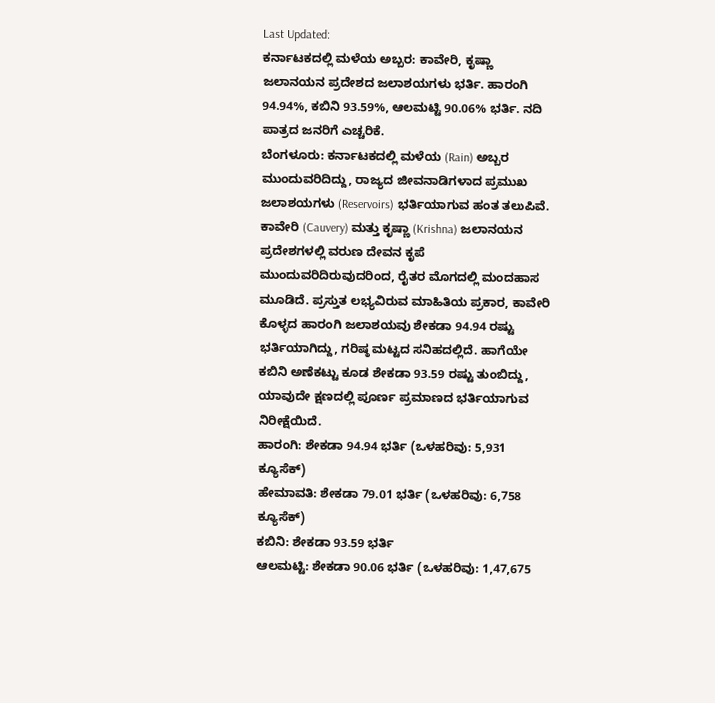Last Updated:
ಕರ್ನಾಟಕದಲ್ಲಿ ಮಳೆಯ ಅಬ್ಬರ: ಕಾವೇರಿ, ಕೃಷ್ಣಾ ಜಲಾನಯನ ಪ್ರದೇಶದ ಜಲಾಶಯಗಳು ಭರ್ತಿ. ಹಾರಂಗಿ 94.94%, ಕಬಿನಿ 93.59%, ಆಲಮಟ್ಟಿ 90.06% ಭರ್ತಿ. ನದಿ ಪಾತ್ರದ ಜನರಿಗೆ ಎಚ್ಚರಿಕೆ.
ಬೆಂಗಳೂರು: ಕರ್ನಾಟಕದಲ್ಲಿ ಮಳೆಯ (Rain) ಅಬ್ಬರ ಮುಂದುವರಿದಿದ್ದು, ರಾಜ್ಯದ ಜೀವನಾಡಿಗಳಾದ ಪ್ರಮುಖ ಜಲಾಶಯಗಳು (Reservoirs) ಭರ್ತಿಯಾಗುವ ಹಂತ ತಲುಪಿವೆ. ಕಾವೇರಿ (Cauvery) ಮತ್ತು ಕೃಷ್ಣಾ (Krishna) ಜಲಾನಯನ ಪ್ರದೇಶಗಳಲ್ಲಿ ವರುಣ ದೇವನ ಕೃಪೆ ಮುಂದುವರಿದಿರುವುದರಿಂದ, ರೈತರ ಮೊಗದಲ್ಲಿ ಮಂದಹಾಸ ಮೂಡಿದೆ. ಪ್ರಸ್ತುತ ಲಭ್ಯವಿರುವ ಮಾಹಿತಿಯ ಪ್ರಕಾರ, ಕಾವೇರಿ ಕೊಳ್ಳದ ಹಾರಂಗಿ ಜಲಾಶಯವು ಶೇಕಡಾ 94.94 ರಷ್ಟು ಭರ್ತಿಯಾಗಿದ್ದು, ಗರಿಷ್ಠ ಮಟ್ಟದ ಸನಿಹದಲ್ಲಿದೆ. ಹಾಗೆಯೇ ಕಬಿನಿ ಅಣೆಕಟ್ಟು ಕೂಡ ಶೇಕಡಾ 93.59 ರಷ್ಟು ತುಂಬಿದ್ದು, ಯಾವುದೇ ಕ್ಷಣದಲ್ಲಿ ಪೂರ್ಣ ಪ್ರಮಾಣದ ಭರ್ತಿಯಾಗುವ ನಿರೀಕ್ಷೆಯಿದೆ.
ಹಾರಂಗಿ: ಶೇಕಡಾ 94.94 ಭರ್ತಿ (ಒಳಹರಿವು: 5,931 ಕ್ಯೂಸೆಕ್)
ಹೇಮಾವತಿ: ಶೇಕಡಾ 79.01 ಭರ್ತಿ (ಒಳಹರಿವು: 6,758 ಕ್ಯೂಸೆಕ್)
ಕಬಿನಿ: ಶೇಕಡಾ 93.59 ಭರ್ತಿ
ಆಲಮಟ್ಟಿ: ಶೇಕಡಾ 90.06 ಭರ್ತಿ (ಒಳಹರಿವು: 1,47,675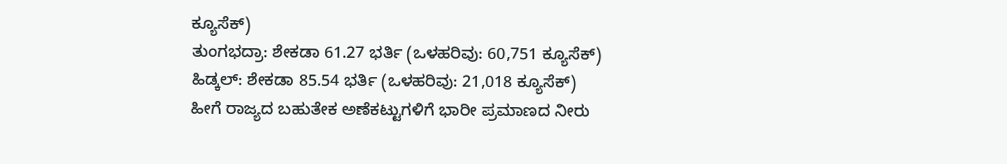ಕ್ಯೂಸೆಕ್)
ತುಂಗಭದ್ರಾ: ಶೇಕಡಾ 61.27 ಭರ್ತಿ (ಒಳಹರಿವು: 60,751 ಕ್ಯೂಸೆಕ್)
ಹಿಡ್ಕಲ್: ಶೇಕಡಾ 85.54 ಭರ್ತಿ (ಒಳಹರಿವು: 21,018 ಕ್ಯೂಸೆಕ್)
ಹೀಗೆ ರಾಜ್ಯದ ಬಹುತೇಕ ಅಣೆಕಟ್ಟುಗಳಿಗೆ ಭಾರೀ ಪ್ರಮಾಣದ ನೀರು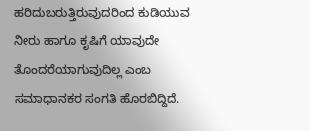ಹರಿದುಬರುತ್ತಿರುವುದರಿಂದ ಕುಡಿಯುವ ನೀರು ಹಾಗೂ ಕೃಷಿಗೆ ಯಾವುದೇ ತೊಂದರೆಯಾಗುವುದಿಲ್ಲ ಎಂಬ ಸಮಾಧಾನಕರ ಸಂಗತಿ ಹೊರಬಿದ್ದಿದೆ.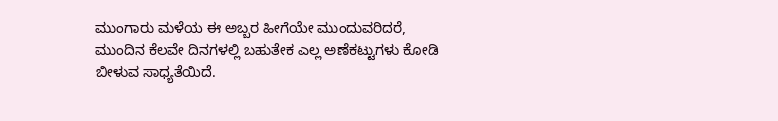ಮುಂಗಾರು ಮಳೆಯ ಈ ಅಬ್ಬರ ಹೀಗೆಯೇ ಮುಂದುವರಿದರೆ, ಮುಂದಿನ ಕೆಲವೇ ದಿನಗಳಲ್ಲಿ ಬಹುತೇಕ ಎಲ್ಲ ಅಣೆಕಟ್ಟುಗಳು ಕೋಡಿ ಬೀಳುವ ಸಾಧ್ಯತೆಯಿದೆ.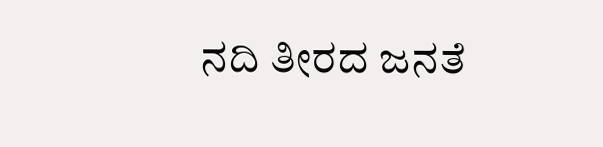ನದಿ ತೀರದ ಜನತೆ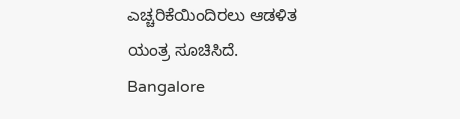ಎಚ್ಚರಿಕೆಯಿಂದಿರಲು ಆಡಳಿತ ಯಂತ್ರ ಸೂಚಿಸಿದೆ.
Bangalore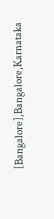[Bangalore],Bangalore,Karnataka